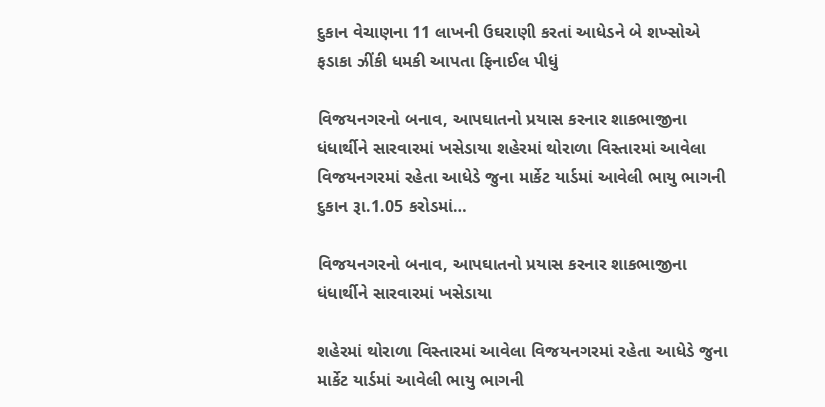દુકાન વેચાણના 11 લાખની ઉઘરાણી કરતાં આધેડને બે શખ્સોએ ફડાકા ઝીંકી ધમકી આપતા ફિનાઈલ પીધું

વિજયનગરનો બનાવ, આપઘાતનો પ્રયાસ કરનાર શાકભાજીના ધંધાર્થીને સારવારમાં ખસેડાયા શહેરમાં થોરાળા વિસ્તારમાં આવેલા વિજયનગરમાં રહેતા આધેડે જુના માર્કેટ યાર્ડમાં આવેલી ભાયુ ભાગની દુકાન રૂા.1.05 કરોડમાં…

વિજયનગરનો બનાવ, આપઘાતનો પ્રયાસ કરનાર શાકભાજીના ધંધાર્થીને સારવારમાં ખસેડાયા

શહેરમાં થોરાળા વિસ્તારમાં આવેલા વિજયનગરમાં રહેતા આધેડે જુના માર્કેટ યાર્ડમાં આવેલી ભાયુ ભાગની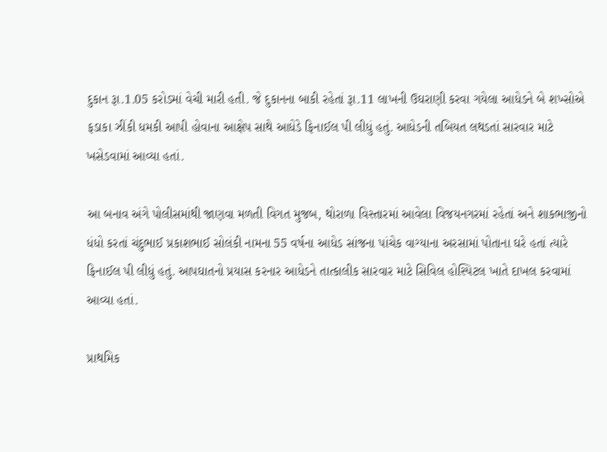દુકાન રૂા.1.05 કરોડમાં વેચી મારી હતી. જે દુકાનના બાકી રહેતાં રૂા.11 લાખની ઉઘરાણી કરવા ગયેલા આધેડને બે શખ્સોએ ફડાકા ઝીંકી ધમકી આપી હોવાના આક્ષેપ સાથે આધેડે ફિનાઈલ પી લીધું હતું. આધેડની તબિયત લથડતાં સારવાર માટે ખસેડવામાં આવ્યા હતાં.

આ બનાવ અંગે પોલીસમાંથી જાણવા મળતી વિગત મુજબ, થોરાળા વિસ્તારમાં આવેલા વિજયનગરમાં રહેતાં અને શાકભાજીનો ધંધો કરતાં ચંદુભાઈ પ્રકાશભાઈ સોલંકી નામના 55 વર્ષના આધેડ સાંજના પાંચેક વાગ્યાના અરસામાં પોતાના ઘરે હતાં ત્યારે ફિનાઈલ પી લીધું હતું. આપઘાતનો પ્રયાસ કરનાર આધેડને તાત્કાલીક સારવાર માટે સિવિલ હોસ્પિટલ ખાતે દાખલ કરવામાં આવ્યા હતાં.

પ્રાથમિક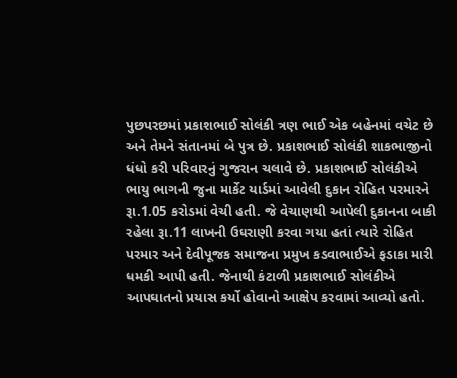પુછપરછમાં પ્રકાશભાઈ સોલંકી ત્રણ ભાઈ એક બહેનમાં વચેટ છે અને તેમને સંતાનમાં બે પુત્ર છે. પ્રકાશભાઈ સોલંકી શાકભાજીનો ધંધો કરી પરિવારનું ગુજરાન ચલાવે છે. પ્રકાશભાઈ સોલંકીએ ભાયુ ભાગની જુના માર્કેટ યાર્ડમાં આવેલી દુકાન રોહિત પરમારને રૂા.1.05 કરોડમાં વેચી હતી. જે વેચાણથી આપેલી દુકાનના બાકી રહેલા રૂા.11 લાખની ઉઘરાણી કરવા ગયા હતાં ત્યારે રોહિત પરમાર અને દેવીપૂજક સમાજના પ્રમુખ કડવાભાઈએ ફડાકા મારી ધમકી આપી હતી. જેનાથી કંટાળી પ્રકાશભાઈ સોલંકીએ આપઘાતનો પ્રયાસ કર્યો હોવાનો આક્ષેપ કરવામાં આવ્યો હતો.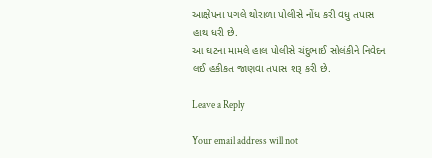આક્ષેપના પગલે થોરાળા પોલીસે નોંધ કરી વધુ તપાસ હાથ ધરી છે.
આ ઘટના મામલે હાલ પોલીસે ચંદુભાઈ સોલંકીને નિવેદન લઈ હકીકત જાણવા તપાસ શરૂ કરી છે.

Leave a Reply

Your email address will not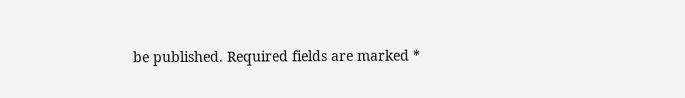be published. Required fields are marked *